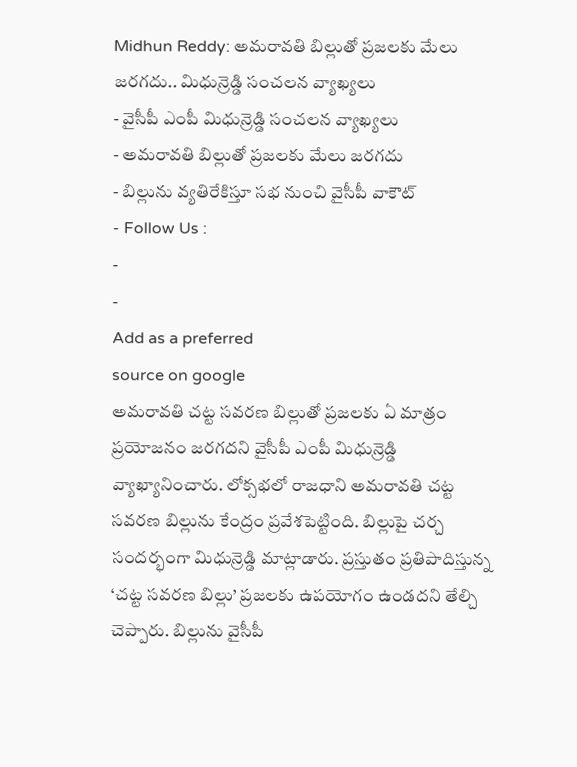Midhun Reddy: అమరావతి బిల్లుతో ప్రజలకు మేలు జరగదు.. మిధున్రెడ్డి సంచలన వ్యాఖ్యలు
- వైసీపీ ఎంపీ మిధున్రెడ్డి సంచలన వ్యాఖ్యలు
- అమరావతి బిల్లుతో ప్రజలకు మేలు జరగదు
- బిల్లును వ్యతిరేకిస్తూ సభ నుంచి వైసీపీ వాకౌట్
- Follow Us :
-
-
Add as a preferred
source on google
అమరావతి చట్ట సవరణ బిల్లుతో ప్రజలకు ఏ మాత్రం ప్రయోజనం జరగదని వైసీపీ ఎంపీ మిధున్రెడ్డి వ్యాఖ్యానించారు. లోక్సభలో రాజధాని అమరావతి చట్ట సవరణ బిల్లును కేంద్రం ప్రవేశపెట్టింది. బిల్లుపై చర్చ సందర్భంగా మిధున్రెడ్డి మాట్లాడారు. ప్రస్తుతం ప్రతిపాదిస్తున్న ‘చట్ట సవరణ బిల్లు’ ప్రజలకు ఉపయోగం ఉండదని తేల్చి చెప్పారు. బిల్లును వైసీపీ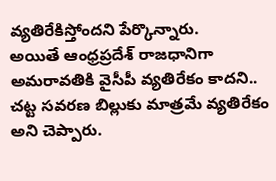వ్యతిరేకిస్తోందని పేర్కొన్నారు.
అయితే ఆంధ్రప్రదేశ్ రాజధానిగా అమరావతికి వైసీపీ వ్యతిరేకం కాదని.. చట్ట సవరణ బిల్లుకు మాత్రమే వ్యతిరేకం అని చెప్పారు.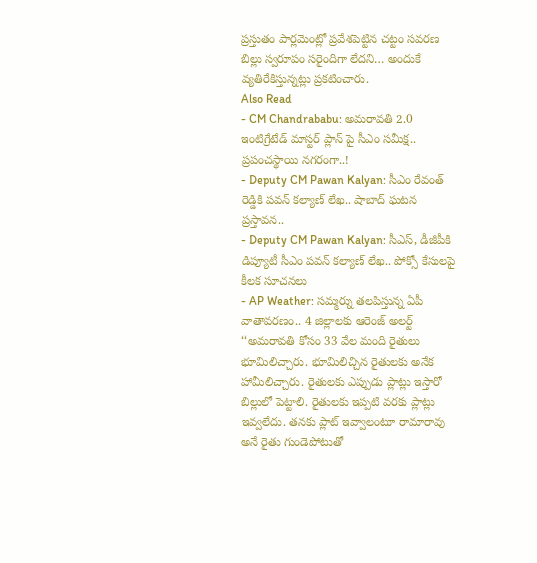ప్రస్తుతం పార్లమెంట్లో ప్రవేశపెట్టిన చట్టం సవరణ బిల్లు స్వరూపం సరైందిగా లేదని… అందుకే వ్యతిరేకిస్తున్నట్లు ప్రకటించారు.
Also Read
- CM Chandrababu: అమరావతి 2.0 ఇంటిగ్రేటేడ్ మాస్టర్ ప్లాన్ పై సీఎం సమీక్ష.. ప్రపంచస్థాయి నగరంగా..!
- Deputy CM Pawan Kalyan: సీఎం రేవంత్ రెడ్డికి పవన్ కల్యాణ్ లేఖ.. షాబాద్ ఘటన ప్రస్తావన..
- Deputy CM Pawan Kalyan: సీఎస్, డీజీపీకి డిప్యూటీ సీఎం పవన్ కల్యాణ్ లేఖ.. పోక్సో కేసులపై కీలక సూచనలు
- AP Weather: సమ్మర్ను తలపిస్తున్న ఏపీ వాతావరణం.. 4 జిల్లాలకు ఆరెంజ్ అలర్ట్
‘‘అమరావతి కోసం 33 వేల మంది రైతులు భూమిలిచ్చారు. భూమిలిచ్చిన రైతులకు అనేక హామీలిచ్చారు. రైతులకు ఎప్పుడు ప్లాట్లు ఇస్తారో బిల్లులో పెట్టాలి. రైతులకు ఇప్పటి వరకు ప్లాట్లు ఇవ్వలేదు. తనకు ప్లాట్ ఇవ్వాలంటూ రామారావు అనే రైతు గుండెపోటుతో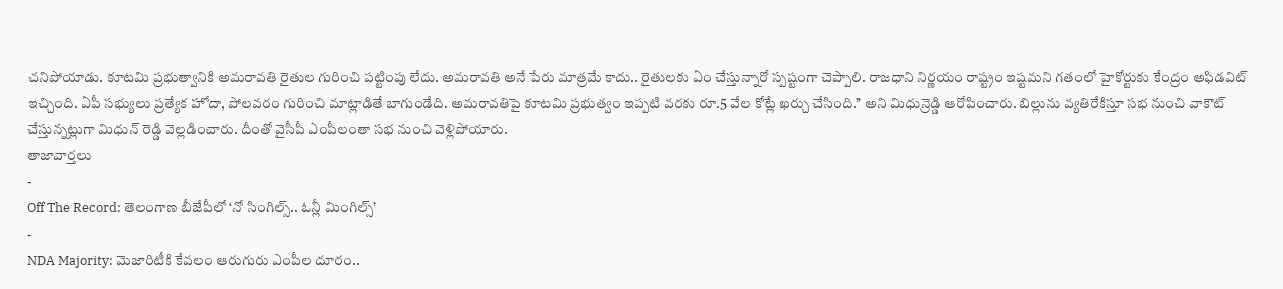చనిపోయాడు. కూటమి ప్రభుత్వానికి అమరావతి రైతుల గురించి పట్టింపు లేదు. అమరావతి అనే పేరు మాత్రమే కాదు.. రైతులకు ఏం చేస్తున్నారో స్పష్టంగా చెప్పాలి. రాజధాని నిర్ణయం రాష్ట్రం ఇష్టమని గతంలో హైకోర్టుకు కేంద్రం అఫిడవిట్ ఇచ్చింది. ఏపీ సభ్యులు ప్రత్యేక హోదా, పోలవరం గురించి మాట్లాడితే బాగుండేది. అమరావతిపై కూటమి ప్రభుత్వం ఇప్పటి వరకు రూ.5 వేల కోట్లే ఖర్చు చేసింది.’’ అని మిధున్రెడ్డి ఆరోపించారు. బిల్లును వ్యతిరేకిస్తూ సభ నుంచి వాకౌట్ చేస్తున్నట్లుగా మిధున్ రెడ్డి వెల్లడించారు. దీంతో వైసీపీ ఎంపీలంతా సభ నుంచి వెళ్లిపోయారు.
తాజావార్తలు
-
Off The Record: తెలంగాణ బీజేపీలో ‘నో సింగిల్స్.. ఓన్లీ మింగిల్స్’
-
NDA Majority: మెజారిటీకి కేవలం ఆరుగురు ఎంపీల దూరం..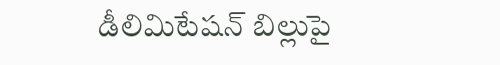డీలిమిటేషన్ బిల్లుపై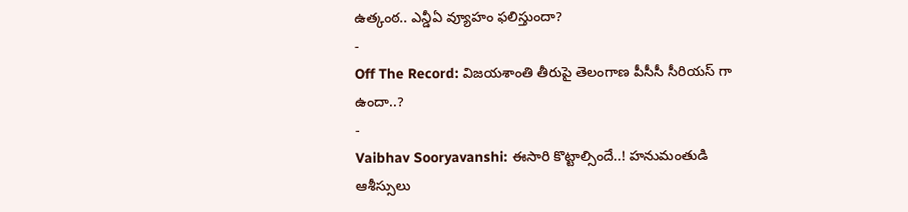ఉత్కంఠ.. ఎన్డీఏ వ్యూహం ఫలిస్తుందా?
-
Off The Record: విజయశాంతి తీరుపై తెలంగాణ పీసీసీ సీరియస్ గా ఉందా..?
-
Vaibhav Sooryavanshi: ఈసారి కొట్టాల్సిందే..! హనుమంతుడి ఆశీస్సులు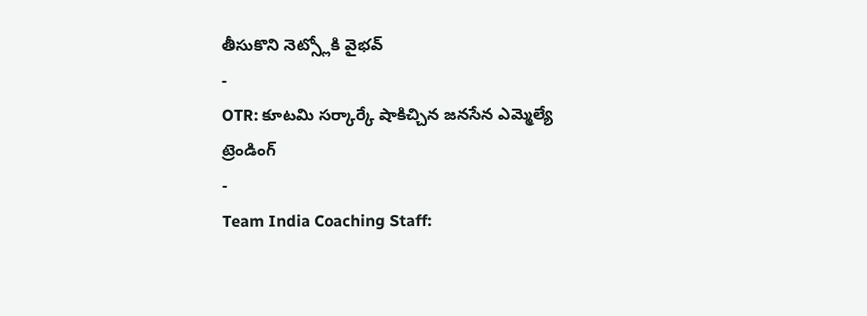తీసుకొని నెట్స్లోకి వైభవ్
-
OTR: కూటమి సర్కార్కే షాకిచ్చిన జనసేన ఎమ్మెల్యే
ట్రెండింగ్
-
Team India Coaching Staff: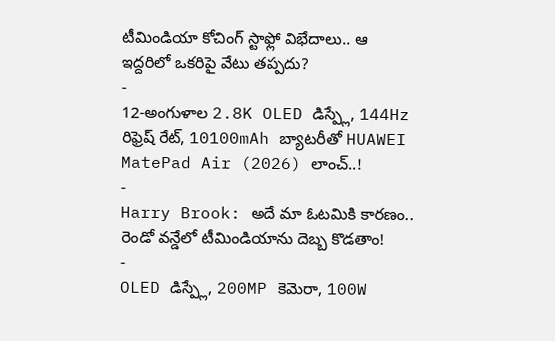టీమిండియా కోచింగ్ స్టాఫ్లో విభేదాలు.. ఆ ఇద్దరిలో ఒకరిపై వేటు తప్పదు?
-
12-అంగుళాల 2.8K OLED డిస్ప్లే, 144Hz రిఫ్రెష్ రేట్, 10100mAh బ్యాటరీతో HUAWEI MatePad Air (2026) లాంచ్..!
-
Harry Brook: అదే మా ఓటమికి కారణం.. రెండో వన్డేలో టీమిండియాను దెబ్బ కొడతాం!
-
OLED డిస్ప్లే, 200MP కెమెరా, 100W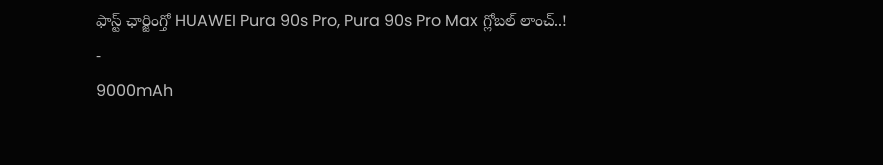ఫాస్ట్ ఛార్జింగ్తో HUAWEI Pura 90s Pro, Pura 90s Pro Max గ్లోబల్ లాంచ్..!
-
9000mAh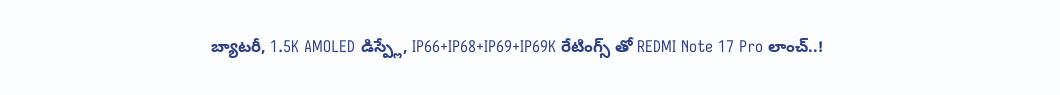బ్యాటరీ, 1.5K AMOLED డిస్ప్లే, IP66+IP68+IP69+IP69K రేటింగ్స్ తో REDMI Note 17 Pro లాంచ్..!